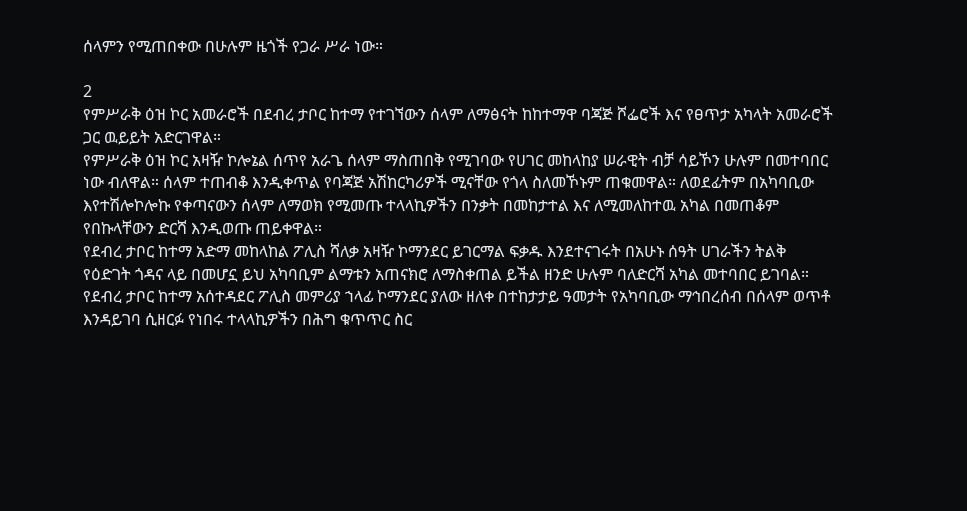ሰላምን የሚጠበቀው በሁሉም ዜጎች የጋራ ሥራ ነው።

2
የምሥራቅ ዕዝ ኮር አመራሮች በደብረ ታቦር ከተማ የተገኘውን ሰላም ለማፅናት ከከተማዋ ባጃጅ ሾፌሮች እና የፀጥታ አካላት አመራሮች ጋር ዉይይት አድርገዋል።
የምሥራቅ ዕዝ ኮር አዛዥ ኮሎኔል ሰጥየ አራጌ ሰላም ማስጠበቅ የሚገባው የሀገር መከላከያ ሠራዊት ብቻ ሳይኾን ሁሉም በመተባበር ነው ብለዋል። ሰላም ተጠብቆ እንዲቀጥል የባጃጅ አሽከርካሪዎች ሚናቸው የጎላ ስለመኾኑም ጠቁመዋል። ለወደፊትም በአካባቢው እየተሽሎኮሎኩ የቀጣናውን ሰላም ለማወክ የሚመጡ ተላላኪዎችን በንቃት በመከታተል እና ለሚመለከተዉ አካል በመጠቆም የበኩላቸውን ድርሻ እንዲወጡ ጠይቀዋል።
የደብረ ታቦር ከተማ አድማ መከላከል ፖሊስ ሻለቃ አዛዥ ኮማንደር ይገርማል ፍቃዱ እንደተናገሩት በአሁኑ ሰዓት ሀገራችን ትልቅ የዕድገት ጎዳና ላይ በመሆኗ ይህ አካባቢም ልማቱን አጠናክሮ ለማስቀጠል ይችል ዘንድ ሁሉም ባለድርሻ አካል መተባበር ይገባል።
የደብረ ታቦር ከተማ አሰተዳደር ፖሊስ መምሪያ ኀላፊ ኮማንደር ያለው ዘለቀ በተከታታይ ዓመታት የአካባቢው ማኅበረሰብ በሰላም ወጥቶ እንዳይገባ ሲዘርፉ የነበሩ ተላላኪዎችን በሕግ ቁጥጥር ስር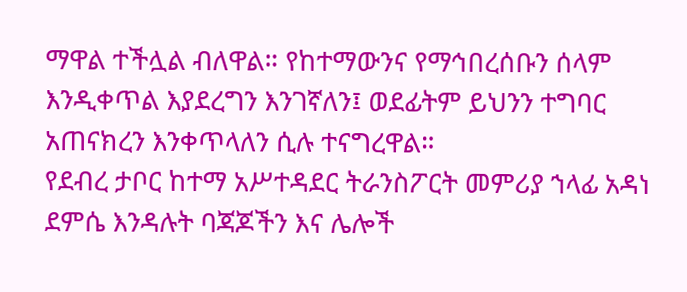ማዋል ተችሏል ብለዋል። የከተማውንና የማኅበረሰቡን ሰላም እንዲቀጥል እያደረግን እንገኛለን፤ ወደፊትም ይህንን ተግባር አጠናክረን እንቀጥላለን ሲሉ ተናግረዋል።
የደብረ ታቦር ከተማ አሥተዳደር ትራንስፖርት መምሪያ ኀላፊ አዳነ ደምሴ እንዳሉት ባጃጆችን እና ሌሎች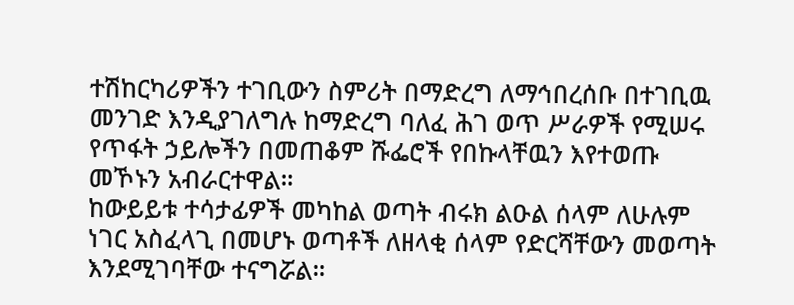ተሽከርካሪዎችን ተገቢውን ስምሪት በማድረግ ለማኅበረሰቡ በተገቢዉ መንገድ እንዲያገለግሉ ከማድረግ ባለፈ ሕገ ወጥ ሥራዎች የሚሠሩ የጥፋት ኃይሎችን በመጠቆም ሹፌሮች የበኩላቸዉን እየተወጡ መኾኑን አብራርተዋል።
ከውይይቱ ተሳታፊዎች መካከል ወጣት ብሩክ ልዑል ሰላም ለሁሉም ነገር አስፈላጊ በመሆኑ ወጣቶች ለዘላቂ ሰላም የድርሻቸውን መወጣት እንደሚገባቸው ተናግሯል።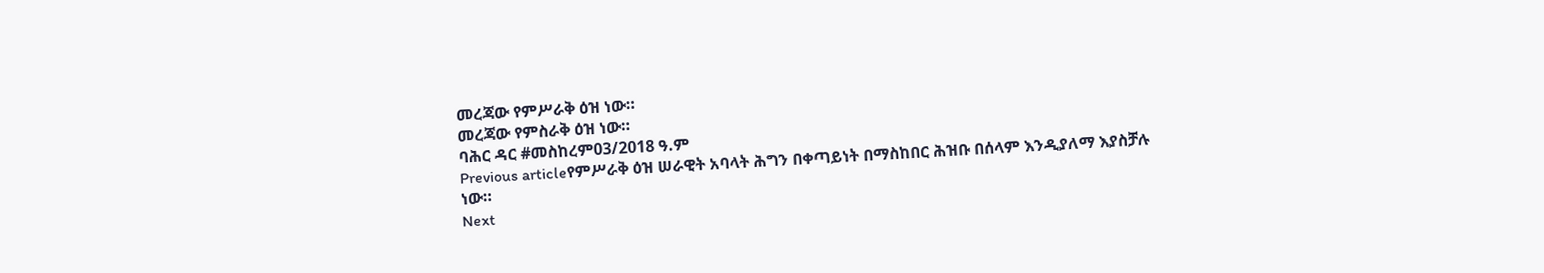መረጃው የምሥራቅ ዕዝ ነው።
መረጃው የምስራቅ ዕዝ ነው።
ባሕር ዳር #መስከረም03/2018 ዓ.ም
Previous articleየምሥራቅ ዕዝ ሠራዊት አባላት ሕግን በቀጣይነት በማስከበር ሕዝቡ በሰላም እንዲያለማ እያስቻሉ ነው።
Next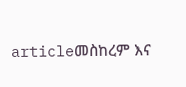articleመስከረም እና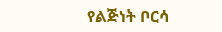የልጅነት ቦርሳ